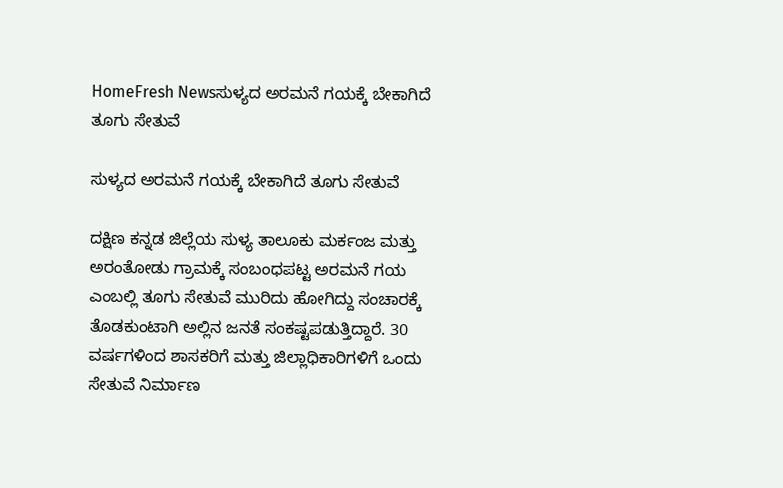HomeFresh Newsಸುಳ್ಯದ ಅರಮನೆ ಗಯಕ್ಕೆ ಬೇಕಾಗಿದೆ ತೂಗು ಸೇತುವೆ

ಸುಳ್ಯದ ಅರಮನೆ ಗಯಕ್ಕೆ ಬೇಕಾಗಿದೆ ತೂಗು ಸೇತುವೆ

ದಕ್ಷಿಣ ಕನ್ನಡ ಜಿಲ್ಲೆಯ ಸುಳ್ಯ ತಾಲೂಕು ಮರ್ಕಂಜ ಮತ್ತು ಅರಂತೋಡು ಗ್ರಾಮಕ್ಕೆ ಸಂಬಂಧಪಟ್ಟ ಅರಮನೆ ಗಯ ಎಂಬಲ್ಲಿ ತೂಗು ಸೇತುವೆ ಮುರಿದು ಹೋಗಿದ್ದು ಸಂಚಾರಕ್ಕೆ ತೊಡಕುಂಟಾಗಿ ಅಲ್ಲಿನ ಜನತೆ ಸಂಕಷ್ಟಪಡುತ್ತಿದ್ದಾರೆ. 30 ವರ್ಷಗಳಿಂದ ಶಾಸಕರಿಗೆ ಮತ್ತು ಜಿಲ್ಲಾಧಿಕಾರಿಗಳಿಗೆ ಒಂದು ಸೇತುವೆ ನಿರ್ಮಾಣ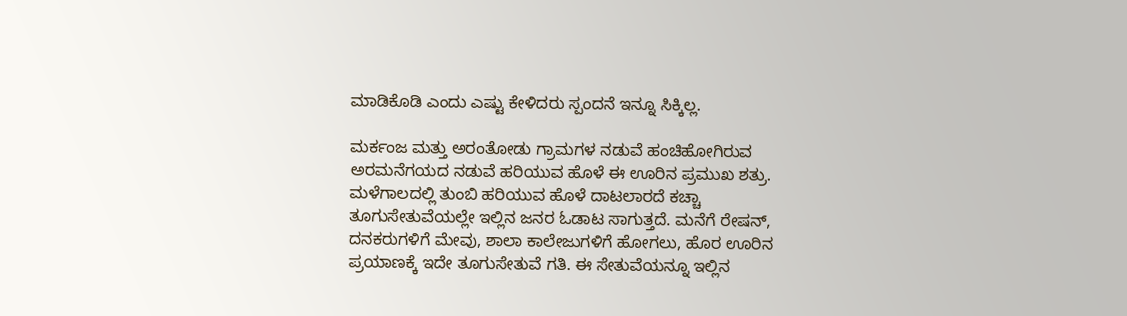ಮಾಡಿಕೊಡಿ ಎಂದು ಎಷ್ಟು ಕೇಳಿದರು ಸ್ಪಂದನೆ ಇನ್ನೂ ಸಿಕ್ಕಿಲ್ಲ.

ಮರ್ಕಂಜ ಮತ್ತು ಅರಂತೋಡು ಗ್ರಾಮಗಳ ನಡುವೆ ಹಂಚಿಹೋಗಿರುವ ಅರಮನೆಗಯದ ನಡುವೆ ಹರಿಯುವ ಹೊಳೆ ಈ ಊರಿನ ಪ್ರಮುಖ ಶತ್ರು. ಮಳೆಗಾಲದಲ್ಲಿ ತುಂಬಿ ಹರಿಯುವ ಹೊಳೆ ದಾಟಲಾರದೆ ಕಚ್ಚಾ ತೂಗುಸೇತುವೆಯಲ್ಲೇ ಇಲ್ಲಿನ ಜನರ ಓಡಾಟ ಸಾಗುತ್ತದೆ. ಮನೆಗೆ ರೇಷನ್, ದನಕರುಗಳಿಗೆ ಮೇವು, ಶಾಲಾ ಕಾಲೇಜುಗಳಿಗೆ ಹೋಗಲು, ಹೊರ ಊರಿನ ಪ್ರಯಾಣಕ್ಕೆ ಇದೇ ತೂಗುಸೇತುವೆ ಗತಿ. ಈ ಸೇತುವೆಯನ್ನೂ ಇಲ್ಲಿನ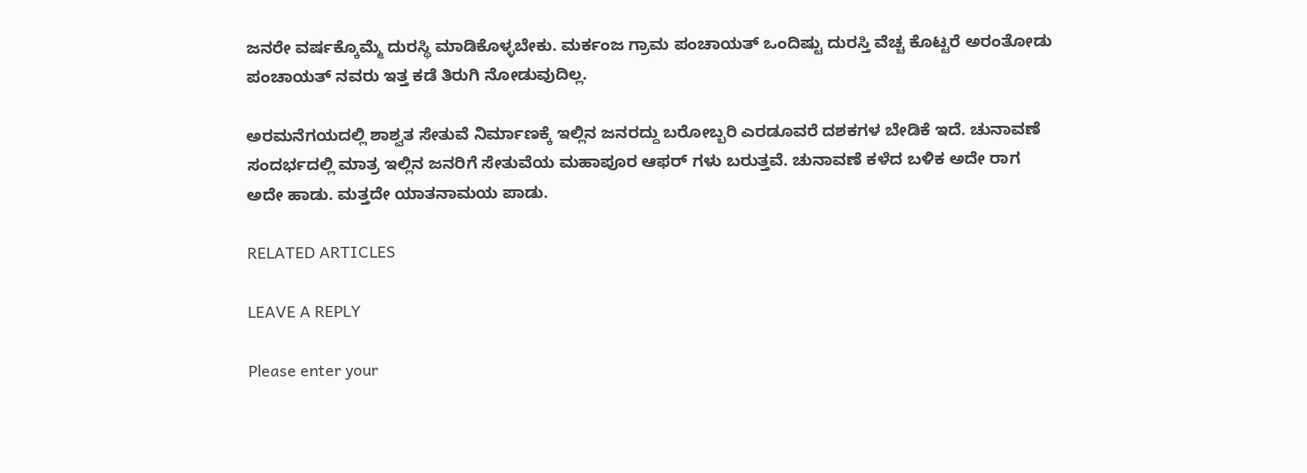ಜನರೇ ವರ್ಷಕ್ಕೊಮ್ಮೆ ದುರಸ್ಥಿ ಮಾಡಿಕೊಳ್ಳಬೇಕು. ಮರ್ಕಂಜ ಗ್ರಾಮ ಪಂಚಾಯತ್ ಒಂದಿಷ್ಟು ದುರಸ್ತಿ ವೆಚ್ಚ ಕೊಟ್ಟರೆ ಅರಂತೋಡು ಪಂಚಾಯತ್ ನವರು ಇತ್ತ ಕಡೆ ತಿರುಗಿ ನೋಡುವುದಿಲ್ಲ.

ಅರಮನೆಗಯದಲ್ಲಿ ಶಾಶ್ವತ ಸೇತುವೆ ನಿರ್ಮಾಣಕ್ಕೆ ಇಲ್ಲಿನ ಜನರದ್ದು ಬರೋಬ್ಬರಿ ಎರಡೂವರೆ ದಶಕಗಳ ಬೇಡಿಕೆ ಇದೆ. ಚುನಾವಣೆ ಸಂದರ್ಭದಲ್ಲಿ ಮಾತ್ರ ಇಲ್ಲಿನ ಜನರಿಗೆ ಸೇತುವೆಯ ಮಹಾಪೂರ ಆಫರ್ ಗಳು ಬರುತ್ತವೆ. ಚುನಾವಣೆ ಕಳೆದ ಬಳಿಕ ಅದೇ ರಾಗ ಅದೇ ಹಾಡು. ಮತ್ತದೇ ಯಾತನಾಮಯ ಪಾಡು.

RELATED ARTICLES

LEAVE A REPLY

Please enter your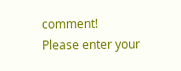comment!
Please enter your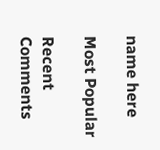name here

Most Popular

Recent Comments